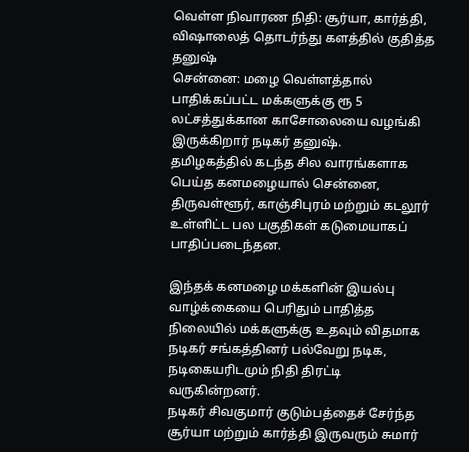வெள்ள நிவாரண நிதி: சூர்யா, கார்த்தி, விஷாலைத் தொடர்ந்து களத்தில் குதித்த தனுஷ்
சென்னை: மழை வெள்ளத்தால் பாதிக்கப்பட்ட மக்களுக்கு ரூ 5 லட்சத்துக்கான காசோலையை வழங்கி இருக்கிறார் நடிகர் தனுஷ்.
தமிழகத்தில் கடந்த சில வாரங்களாக பெய்த கனமழையால் சென்னை, திருவள்ளூர், காஞ்சிபுரம் மற்றும் கடலூர் உள்ளிட்ட பல பகுதிகள் கடுமையாகப் பாதிப்படைந்தன.

இந்தக் கனமழை மக்களின் இயல்பு வாழ்க்கையை பெரிதும் பாதித்த நிலையில் மக்களுக்கு உதவும் விதமாக நடிகர் சங்கத்தினர் பல்வேறு நடிக, நடிகையரிடமும் நிதி திரட்டி வருகின்றனர்.
நடிகர் சிவகுமார் குடும்பத்தைச் சேர்ந்த சூர்யா மற்றும் கார்த்தி இருவரும் சுமார்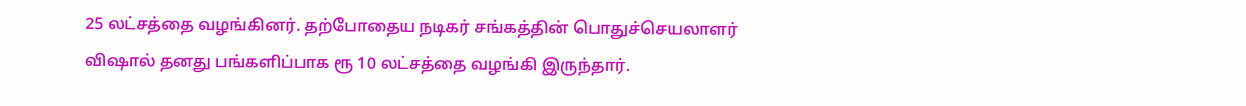25 லட்சத்தை வழங்கினர். தற்போதைய நடிகர் சங்கத்தின் பொதுச்செயலாளர் விஷால் தனது பங்களிப்பாக ரூ 10 லட்சத்தை வழங்கி இருந்தார்.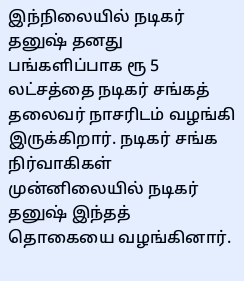இந்நிலையில் நடிகர் தனுஷ் தனது பங்களிப்பாக ரூ 5 லட்சத்தை நடிகர் சங்கத் தலைவர் நாசரிடம் வழங்கி இருக்கிறார். நடிகர் சங்க நிர்வாகிகள் முன்னிலையில் நடிகர் தனுஷ் இந்தத் தொகையை வழங்கினார்.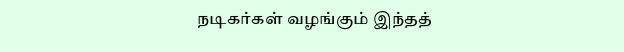நடிகர்கள் வழங்கும் இந்தத்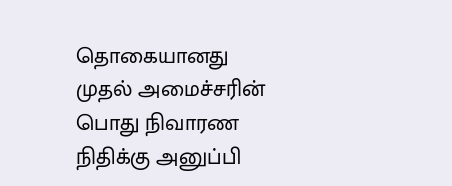தொகையானது முதல் அமைச்சரின் பொது நிவாரண நிதிக்கு அனுப்பி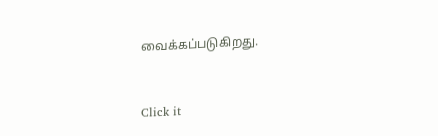வைக்கப்படுகிறது.


Click it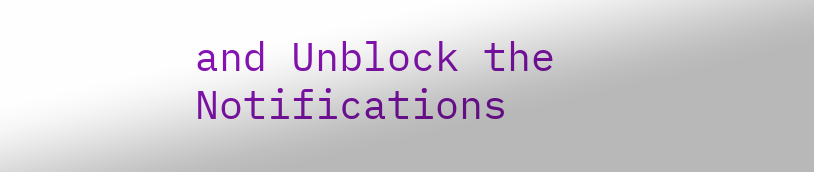and Unblock the Notifications